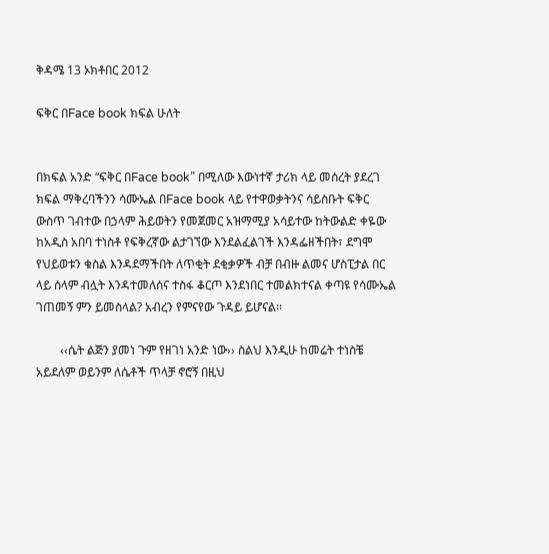ቅዳሜ 13 ኦክቶበር 2012

ፍቅር በFace book ክፍል ሁለት


በክፍል አንድ “ፍቅር በFace book” በሚለው እውነተኛ ታሪክ ላይ መሰረት ያደረገ ክፍል ማቅረባችንን ሳሙኤል በFace book ላይ የተዋወቃትንና ሳይስቡት ፍቅር ውስጥ ገብተው በኃላም ሕይወትን የመጀመር አዝማሚያ አሳይተው ከትውልድ ቀዬው ከአዲስ አበባ ተነስቶ የፍቅረኛው ልታገኘው እንደልፈልገች እንዳፌዘችበት፣ ደግሞ የህይወቱን ቁስል እንዳደማችበት ለጥቂት ደቂቃዎች ብቻ በብዙ ልመና ሆስፒታል በር ላይ ሰላም ብሏት እንዳተመለሰና ተስፋ ቆርጦ እንደነበር ተመልክተናል ቀጣዩ የሳሙኤል ገጠመኝ ምን ይመስላል? አብረን የምናየው ጉዳይ ይሆናል፡፡

        ‹‹ሴት ልጅን ያመነ ጉም የዘገነ አንድ ነው›› ስልህ እንዲሁ ከመሬት ተነስቼ አይደለም ወይንም ለሴቶች ጥላቻ ኖሮኝ በዚህ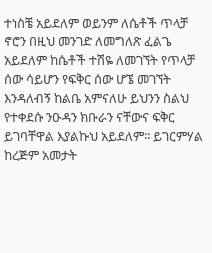ተነስቼ አይደለም ወይንም ለሴቶች ጥላቻ ኖሮን በዚህ መንገድ ለመግለጽ ፈልጌ አይደለም ከሴቶች ተሽዬ ለመገኘት የጥላቻ ሰው ሳይሆን የፍቅር ሰው ሆኜ መገኘት እንዳለብኝ ከልቤ አምናለሁ ይህንን ስልህ የተቀደሱ ንዑዳን ክቡራን ናቸውና ፍቅር ይገባቸዋል እያልኩህ አይደለም፡፡ ይገርምሃል ከረጅም አመታት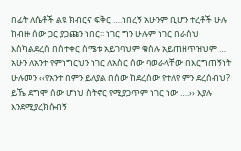በፊት ለሴቶች ልዩ ክብርና ፍቅር ….ነበረኝ አሁንም ቢሆን ተረቶች ሁሉ ከብዙ ሰው ጋር ያጋጩን ነበር፡፡ ነገር ግን ሁሉም ነገር በራስህ እስካልደረሰ በስተቀር ስሜቱ አይገባህም ቁስሉ አይጠዘጥዝህም … አሁን ለአንተ የምነግርህን ነገር ለአስር ሰው ባወራላቸው በእርግጠኝነት ሁሉመን ‹‹የአንተ በምን ይለያል በሰው ከደረሰው የተለየ ምን ደረሰብህ? ይኼ ደግሞ ሰው ሆነህ ስትኖር የሚያጋጥም ነገር ነው ….›› እያሉ እንደሚያረክሱብኝ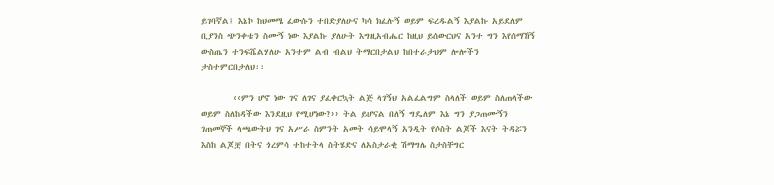ይገባኛል፤ እኔኮ ከህመሜ ፈውሱን ተበድያለሁና ካሳ ክፈሉኝ ወይም ፍረዱልኝ እያልኩ አይደለም ቢያንስ ጭንቀቴን ስሙኝ ነው እያልኩ ያለሁት እግዚአብሔር ከዚህ ይሰውርህና አንተ ግን እየሰማኸኝ ውስጤን ተንፍሼልሃለሁ አንተም ልብ ብልህ ትማርበታልህ ከበተራታህም ሎሎችን ታስተምርበታለህ፡፡

        ‹‹ምን ሆኖ ነው ገና ለገና ያፈቀርኳት ልጅ ላገኝህ አልፈልግም ስላለች ወይም ስለጠላችው ወይም ስለከዳችው እንደዚህ የሚሆነው?›› ትል ይሆናል በለኝ ግዴለም እኔ ግን ያጋጠሙኝን ገጠመኞች ላጫውትህ ገና አሥራ ስምንት አመት ሳይሞላኝ አንዲት የሶስት ልጆች እናት ትዳሯን እስከ ልጆቿ በትና ጎረምሳ ተከተትላ ስትሄድና ለአስታራቂ ሽማግሌ ስታስቸግር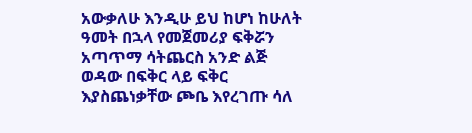አውቃለሁ እንዲሁ ይህ ከሆነ ከሁለት ዓመት በኋላ የመጀመሪያ ፍቅሯን አጣጥማ ሳትጨርስ አንድ ልጅ ወዳው በፍቅር ላይ ፍቅር እያስጨነቃቸው ጮቤ እየረገጡ ሳለ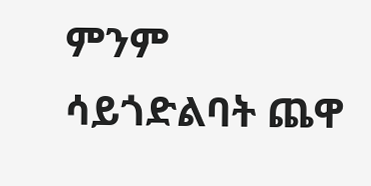ምንም ሳይጎድልባት ጨዋ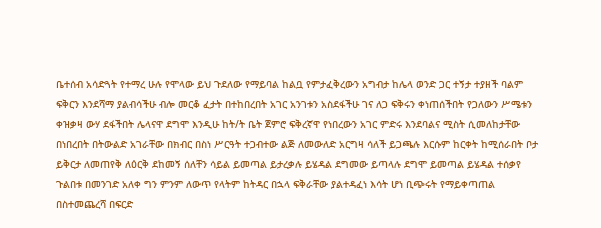ቤተሰብ አሳድጓት የተማረ ሁሉ የሞላው ይህ ጉደለው የማይባል ከልቧ የምታፈቅረውን አግብታ ከሌላ ወንድ ጋር ተኝታ ተያዘች ባልም ፍቅርን እንደሻማ ያልብሳችሁ ብሎ መርቆ ፈታት በተከበረበት አገር አንገቱን አስደፋችሁ ገና ለጋ ፍቅሩን ቀነጠሰችበት የጋለውን ሥሜቱን ቀዝቃዛ ውሃ ደፋችበት ሌላናዋ ደግሞ እንዲሁ ከት/ት ቤት ጀምሮ ፍቅረኛዋ የነበረውን አገር ምድሩ እንደባልና ሚስት ሲመለከታቸው በነበረበት በትውልድ አገራቸው በክብር በስነ ሥርዓት ተጋብተው ልጅ ለመውለድ አርግዛ ሳለች ይጋጫሉ እርሱም ከርቀት ከሚሰራበት ቦታ ይቅርታ ለመጠየቅ ለዕርቅ ደከመኝ ሰለቸን ሳይል ይመጣል ይታረቃሉ ይሄዳል ደግመው ይጣላሉ ደግሞ ይመጣል ይሄዳል ተሰቃየ ጉልበቱ በመንገድ አለቀ ግን ምንም ለውጥ የላትም ከትዳር በኋላ ፍቅራቸው ያልተዳፈነ እሳት ሆነ ቢጭሩት የማይቀጣጠል በስተመጨረሻ በፍርድ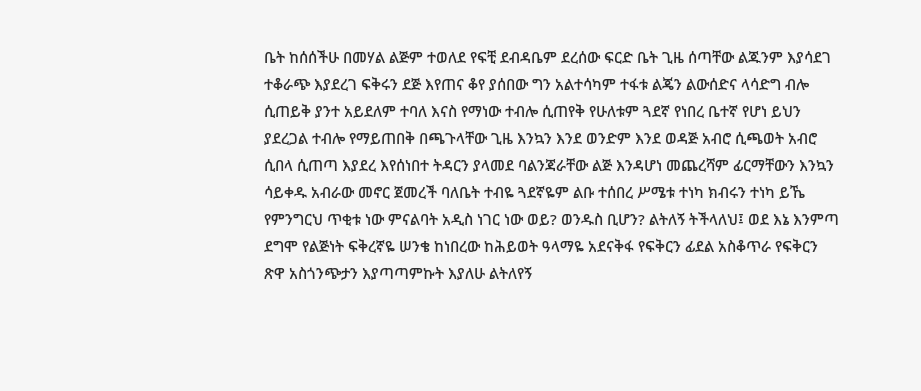ቤት ከሰሰችሁ በመሃል ልጅም ተወለደ የፍቺ ደብዳቤም ደረሰው ፍርድ ቤት ጊዜ ሰጣቸው ልጁንም እያሳደገ ተቆራጭ እያደረገ ፍቅሩን ደጅ እየጠና ቆየ ያሰበው ግን አልተሳካም ተፋቱ ልጄን ልውሰድና ላሳድግ ብሎ ሲጠይቅ ያንተ አይደለም ተባለ እናስ የማነው ተብሎ ሲጠየቅ የሁለቱም ጓደኛ የነበረ ቤተኛ የሆነ ይህን ያደረጋል ተብሎ የማይጠበቅ በጫጉላቸው ጊዜ እንኳን እንደ ወንድም እንደ ወዳጅ አብሮ ሲጫወት አብሮ ሲበላ ሲጠጣ እያደረ እየሰነበተ ትዳርን ያላመደ ባልንጃራቸው ልጅ እንዳሆነ መጨረሻም ፊርማቸውን እንኳን ሳይቀዱ አብራው መኖር ጀመረች ባለቤት ተብዬ ጓደኛዬም ልቡ ተሰበረ ሥሜቱ ተነካ ክብሩን ተነካ ይኼ የምንግርህ ጥቂቱ ነው ምናልባት አዲስ ነገር ነው ወይ? ወንዱስ ቢሆን? ልትለኝ ትችላለህ፤ ወደ እኔ እንምጣ ደግሞ የልጅነት ፍቅረኛዬ ሠንቄ ከነበረው ከሕይወት ዓላማዬ አደናቅፋ የፍቅርን ፊደል አስቆጥራ የፍቅርን ጽዋ አስጎንጭታን እያጣጣምኩት እያለሁ ልትለየኝ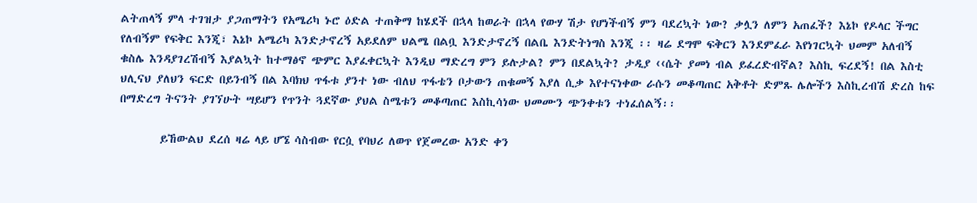ልትጠላኝ ምላ ተገዝታ ያጋጠማትን የአሜሪካ ኑሮ ዕድል ተጠቅማ ከሄደች በኋላ ከወራት በኋላ የውሃ ሽታ የሆነችብኝ ምን ባደረኳት ነው? ቃሏን ለምን አጠፈች? እኔኮ የዶላር ችግር የለብኝም የፍቅር እንጂ፣ እኔኮ አሜሪካ እንድታኖረኝ አይደለም ህልሜ በልቧ እንድታኖረኝ በልቤ እንድትነግስ እንጂ ፡፡ ዛሬ ደግሞ ፍቅርን እንደምፈራ እየነገርኳት ህመም አለብኝ ቁስሌ እንዳያገረሽብኝ እያልኳት ከተማፅኖ ጭምር እያፈቀርኳት እንዲህ ማድረግ ምን ይሉታል? ምን በደልኳት? ታዲያ ‹‹ሴት ያመነ ብል ይፈረድብኛል? እስኪ ፍረደኝ! በል እስቲ ህሊናህ ያለህን ፍርድ በይንብኝ በል እባክህ ጥፋቱ ያንተ ነው ብለህ ጥፋቴን ቦታውን ጠቁመኝ እያለ ሲቃ እየተናነቀው ራሱን መቆጣጠር አቅቶት ድምጹ ሌሎችን እስኪረብሽ ድረስ ከፍ በማድረግ ትናንት ያገኘሁት ሣይሆን የጥንት ጓደኛው ያህል ስሜቱን መቆጣጠር እስኪሳነው ህመሙን ጭንቀቱን ተነፈሰልኝ፡፡

        ይኸውልህ ደረሰ ዛሬ ላይ ሆኜ ሳስብው የርሷ የባህሪ ለወጥ የጀመረው አንድ ቀን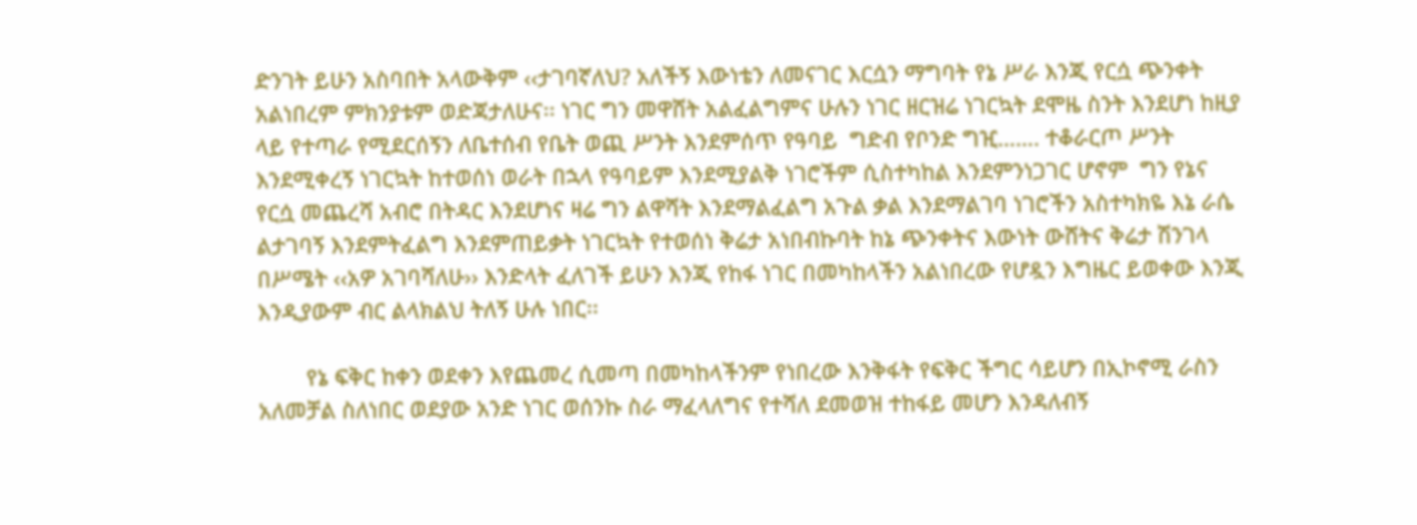ድንገት ይሁን አስባበት አላውቅም ‹‹ታገባኛለህ? አለችኝ እውነቴን ለመናገር እርሷን ማግባት የኔ ሥራ እንጂ የርሷ ጭንቀት አልነበረም ምክንያቱም ወድጃታለሁና፡፡ ነገር ግን መዋሸት አልፈልግምና ሁሉን ነገር ዘርዝሬ ነገርኳት ደሞዜ ስንት እንደሆነ ከዚያ ላይ የተጣራ የሚደርሰኝን ለቤተሰብ የቤት ወጪ ሥንት እንደምሰጥ የዓባይ  ግድብ የቦንድ ግዢ……. ተቆራርጦ ሥንት እንደሚቀረኝ ነገርኳት ከተወሰነ ወራት በኋላ የዓባይም እንደሚያልቅ ነገሮችም ሲስተካከል እንደምንነጋገር ሆኖም  ግን የኔና የርሷ መጨረሻ አብሮ በትዳር እንደሆነና ዛሬ ግን ልዋሻት እንደማልፈልግ አጉል ቃል እንደማልገባ ነገሮችን አስተካክዬ እኔ ራሴ ልታገባኝ እንደምትፈልግ እንደምጠይቃት ነገርኳት የተወሰነ ቅሬታ አነበብኩባት ከኔ ጭንቀትና እውነት ውሸትና ቅሬታ ሽንገላ በሥሜት ‹‹አዎ አገባሻለሁ›› እንድላት ፈለገች ይሁን እንጂ የከፋ ነገር በመካከላችን አልነበረው የሆዷን እግዜር ይወቀው እንጂ እንዲያውም ብር ልላክልህ ትለኝ ሁሉ ነበር፡፡

        የኔ ፍቅር ከቀን ወደቀን እየጨመረ ሲመጣ በመካከላችንም የነበረው እንቅፋት የፍቅር ችግር ሳይሆን በኢኮኖሚ ራስን አለመቻል ስለነበር ወደያው አንድ ነገር ወሰንኩ ስራ ማፈላለግና የተሻለ ደመወዝ ተከፋይ መሆን እንዳለብኝ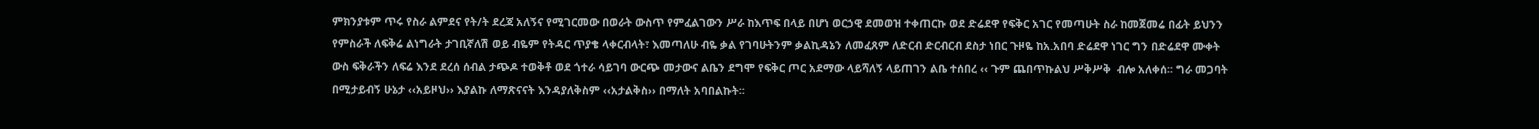ምክንያቱም ጥሩ የስራ ልምደና የት/ት ደረጃ አለኝና የሚገርመው በወራት ውስጥ የምፈልገውን ሥራ ከእጥፍ በላይ በሆነ ወርኃዊ ደመወዝ ተቀጠርኩ ወደ ድሬደዋ የፍቅር አገር የመጣሁት ስራ ከመጀመሬ በፊት ይህንን የምስራች ለፍቅሬ ልነግራት ታገቢኛለሽ ወይ ብዬም የትዳር ጥያቄ ላቀርብላት፣ እመጣለሁ ብዬ ቃል የገባሁትንም ቃልኪዳኔን ለመፈጸም ለድርብ ድርብርብ ደስታ ነበር ጉዞዬ ከአ.አበባ ድሬደዋ ነገር ግን በድሬደዋ ሙቀት ውስ ፍቅራችን ለፍሬ እንደ ደረሰ ሰብል ታጭዶ ተወቅቶ ወደ ጎተራ ሳይገባ ውርጭ መታውና ልቤን ደግሞ የፍቅር ጦር አደማው ላይሻለኝ ላይጠገን ልቤ ተሰበረ ‹‹ ጉም ጨበጥኩልህ ሥቅሥቅ  ብሎ አለቀሰ፡፡ ግራ መጋባት በሚታይብኝ ሁኔታ ‹‹አይዞህ›› እያልኩ ለማጽናናት እንዳያለቅስም ‹‹አታልቅስ›› በማለት አባበልኩት፡፡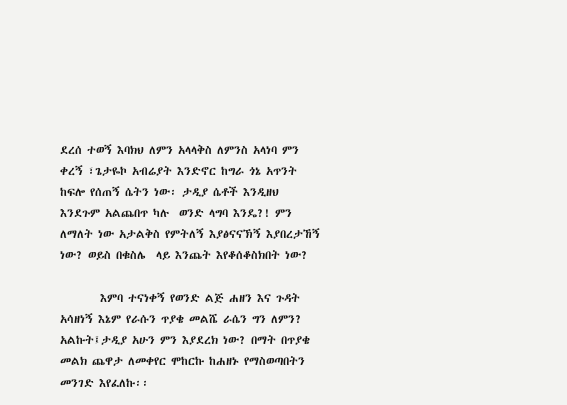ደረሰ ተወኝ እባክህ ለምን አላላቅስ ለምንስ አላነባ ምን ቀረኝ ፣ጌታዬኮ አብሬያት እንድኖር ከግራ ጎኔ አጥንት ከፍሎ የሰጠኝ ሴትን ነው፡ ታዲያ ሴቶች እንዲዘህ እንደጉም አልጨበጥ ካሉ  ወንድ ላግባ እንዴ?! ምን ለማለት ነው አታልቅስ የምትለኝ እያፅናናኽኝ እያበረታኸኝ ነው? ወይስ በቁስሌ  ላይ እንጨት እየቆሰቆስክበት ነው?

        እምባ ተናነቀኝ የወንድ ልጅ ሐዘን እና ጉዳት አሳዘነኝ እኔም የራሱን ጥያቄ መልሼ ራሴን ግን ለምን? አልኩት፤ታዲያ አሁን ምን እያደረክ ነው? በማት በጥያቄ መልክ ጨዋታ ለመቀየር ሞከርኩ ከሐዘኑ የማስወጣበትን መንገድ እየፈለኩ፡፡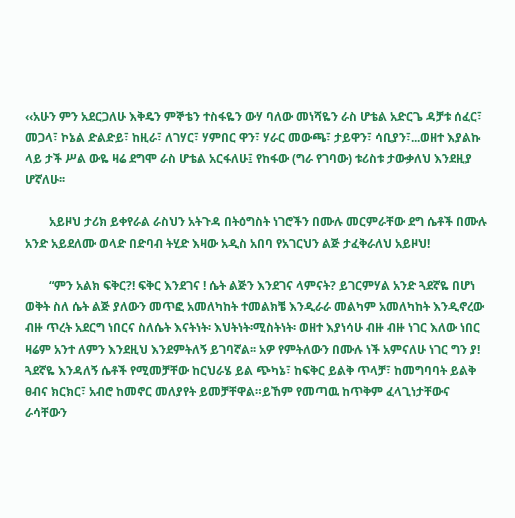‹‹አሁን ምን አደርጋለሁ እቅዴን ምኞቴን ተስፋዬን ውሃ ባለው መነሻዬን ራስ ሆቴል አድርጌ ዳቻቱ ሰፈር፣ መጋላ፣ ኮኔል ድልድይ፣ ከዚራ፣ ለገሃር፣ ሃምበር ዋን፣ ሃራር መውጫ፣ ታይዋን፣ ሳቢያን፣...ወዘተ እያልኩ ላይ ታች ሥል ውዬ ዛሬ ደግሞ ራስ ሆቴል አርፋለሁ፤ የከፋው (ግራ የገባው) ቱሪስቱ ታውቃለህ እንደዚያ ሆኛለሁ፡፡

        አይዞህ ታሪክ ይቀየራል ራስህን አትጉዳ በትዕግስት ነገሮችን በሙሉ መርምራቸው ደግ ሴቶች በሙሉ አንድ አይደለሙ ወላድ በድባብ ትሂድ እዛው አዲስ አበባ የአገርህን ልጅ ታፈቅራለህ አይዞህ!

        “ምን አልክ ፍቅር?! ፍቅር እንደገና ! ሴት ልጅን እንደገና ላምናት? ይገርምሃል አንድ ጓደኛዬ በሆነ ወቅት ስለ ሴት ልጅ ያለውን መጥፎ አመለካከት ተመልክቼ እንዲራራ መልካም አመለካከት እንዲኖረው ብዙ ጥረት አደርግ ነበርና ስለሴት እናትነት፡ እህትነት፡ሚስትነት፡ ወዘተ እያነሳሁ ብዙ ብዙ ነገር እለው ነበር ዛሬም አንተ ለምን እንደዚህ እንደምትለኝ ይገባኛል፡፡ አዎ የምትለውን በሙሉ ነች አምናለሁ ነገር ግን ያ! ጓደኛዬ እንዳለኝ ሴቶች የሚመቻቸው ከርህራሄ ይል ጭካኔ፣ ከፍቅር ይልቅ ጥላቻ፣ ከመግባባት ይልቅ ፀብና ክርክር፣ አብሮ ከመኖር መለያየት ይመቻቸዋል።ይኸም የመጣዉ ከጥቅም ፈላጊነታቸውና ራሳቸውን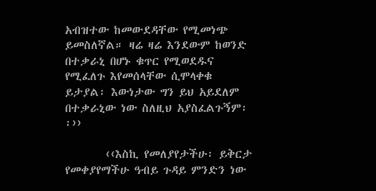አብዝተው ከመውደዳቸው የሚመነጭ ይመስለኛል። ዛሬ ዛሬ እንደውም ከወንድ በተቃራኒ በሆኑ ቁጥር የሚወደዱና የሚፈለጉ እየመሰላቸው ሲሞላቀቁ ይታያል፡ እውነታው ግን ይህ አይደለም በተቃራኒው ነው ስለዚህ አያስፈልጉኝም፡፡››

        ‹‹እስኪ የመለያየታችሁ፡ ይቅርታ የመቀያየማችሁ ዓብይ ጉዳይ ምንድን ነው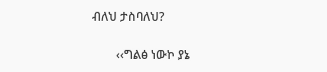ብለህ ታስባለህ?

        ‹‹ግልፅ ነውኮ ያኔ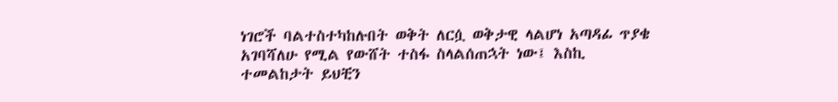ነገሮች ባልተስተካከሉበት ወቅት ለርሷ ወቅታዊ ላልሆነ አጣዳፊ ጥያቄ አገባሻለሁ የሚል የውሸት ተስፋ ስላልሰጠኋት ነው፤ እስኪ ተመልከታት ይህቺን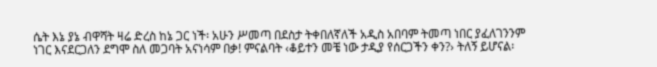ሴት እኔ ያኔ ብዋሻት ዛሬ ድረስ ከኔ ጋር ነች፡ አሁን ሥመጣ በደስታ ትቀበለኛለች አዲስ አበባም ትመጣ ነበር ያፈለገንንም ነገር እናደርጋለን ደግሞ ስለ መጋባት አናነሳም በቃ! ምናልባት ‹ቆይተን መቼ ነው ታዲያ የሰርጋችን ቀን?› ትለኝ ይሆናል፡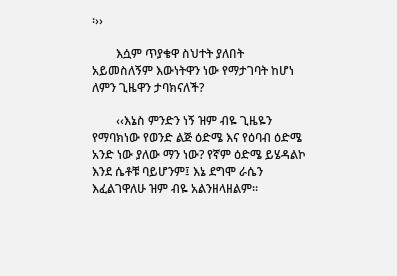፡››

        እሷም ጥያቄዋ ስህተት ያለበት አይመስለኝም እውነትዋን ነው የማታገባት ከሆነ ለምን ጊዜዋን ታባክናለች?

        ‹‹እኔስ ምንድን ነኝ ዝም ብዬ ጊዜዬን የማባክነው የወንድ ልጅ ዕድሜ እና የዕባብ ዕድሜ አንድ ነው ያለው ማን ነው? የኛም ዕድሜ ይሄዳልኮ እንደ ሴቶቹ ባይሆንም፤ እኔ ደግሞ ራሴን እፈልገዋለሁ ዝም ብዬ አልንዘላዘልም፡፡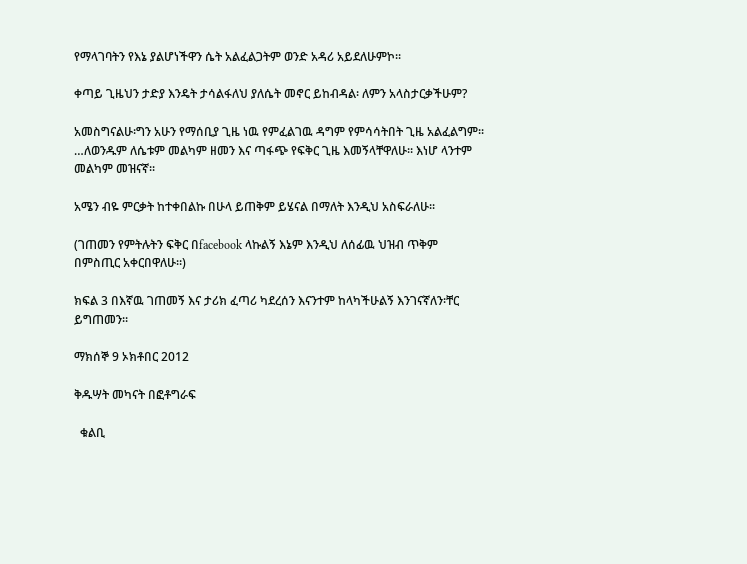የማላገባትን የእኔ ያልሆነችዋን ሴት አልፈልጋትም ወንድ አዳሪ አይደለሁምኮ፡፡

ቀጣይ ጊዜህን ታድያ እንዴት ታሳልፋለህ ያለሴት መኖር ይከብዳል፡ ለምን አላስታርቃችሁም?

አመስግናልሁ፡ግን አሁን የማሰቢያ ጊዜ ነዉ የምፈልገዉ ዳግም የምሳሳትበት ጊዜ አልፈልግም፡፡…ለወንዱም ለሴቱም መልካም ዘመን እና ጣፋጭ የፍቅር ጊዜ እመኝላቸዋለሁ። እነሆ ላንተም መልካም መዝናኛ፡፡

አሜን ብዬ ምርቃት ከተቀበልኩ በሁላ ይጠቅም ይሄናል በማለት እንዲህ አስፍራለሁ፡፡

(ገጠመን የምትሉትን ፍቅር በfacebook ላኩልኝ እኔም እንዲህ ለሰፊዉ ህዝብ ጥቅም በምስጢር አቀርበዋለሁ።)

ክፍል 3 በእኛዉ ገጠመኝ እና ታሪክ ፈጣሪ ካደረሰን እናንተም ከላካችሁልኝ እንገናኛለን፡ቸር ይግጠመን።

ማክሰኞ 9 ኦክቶበር 2012

ቅዱሣት መካናት በፎቶግራፍ

  ቁልቢ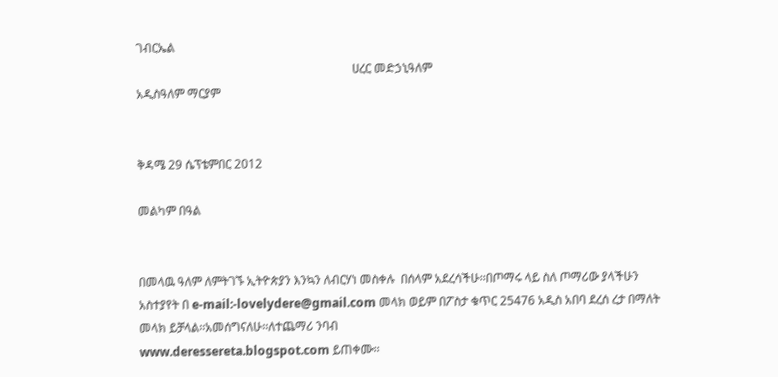ገብርኤል
                                                                        ሀረር መድኃኒዓለም
አዲስዓለም ማርያም


ቅዳሜ 29 ሴፕቴምበር 2012

መልካም በዓል


በመላዉ ዓለም ለምትገኙ ኢትዮጵያን እንኳን ለብርሃነ መስቀሉ  በሰላም አደረሳችሁ፡፡በጦማሩ ላይ ስለ ጦማሪው ያላችሁን አስተያየት በ e-mail:-lovelydere@gmail.com መላክ ወይም በፖስታ ቁጥር 25476 አዲስ አበባ ደረሰ ረታ በማለት መላክ ይቻላል፡፡አመሰግናለሁ፡፡ለተጨማሪ ንባብ
www.deressereta.blogspot.com ይጠቀሙ፡፡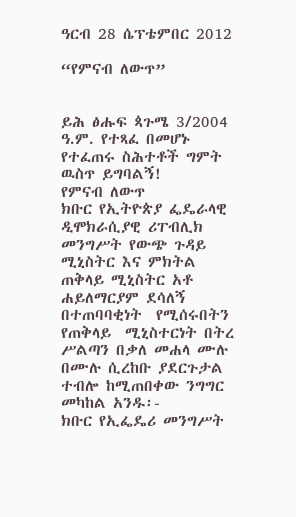ዓርብ 28 ሴፕቴምበር 2012

“የምናብ ለውጥ”


ይሕ ፅሑፍ ጳጉሜ 3/2004 ዓ.ም. የተጻፈ በመሆኑ የተፈጠሩ ስሕተቶች ግምት ዉስጥ ይግባልኝ!
የምናብ ለውጥ
ክቡር የኢትዮጵያ ፌዴራላዊ ዲሞክራሲያዊ ሪፐብሊክ መንግሥት የውጭ ጉዳይ ሚኒስትር እና ምክትል ጠቅላይ ሚኒስትር አቶ ሐይለማርያም ደሳለኝ በተጠባባቂነት  የሚሰሩበትን የጠቅላይ  ሚኒስተርነት በትረ ሥልጣን በቃለ መሐላ ሙሉ በሙሉ ሲረከቡ ያደርጉታል ተብሎ ከሚጠበቀው ንግግር መካከል አንዱ፡-
ክቡር የኢፌዴሪ መንግሥት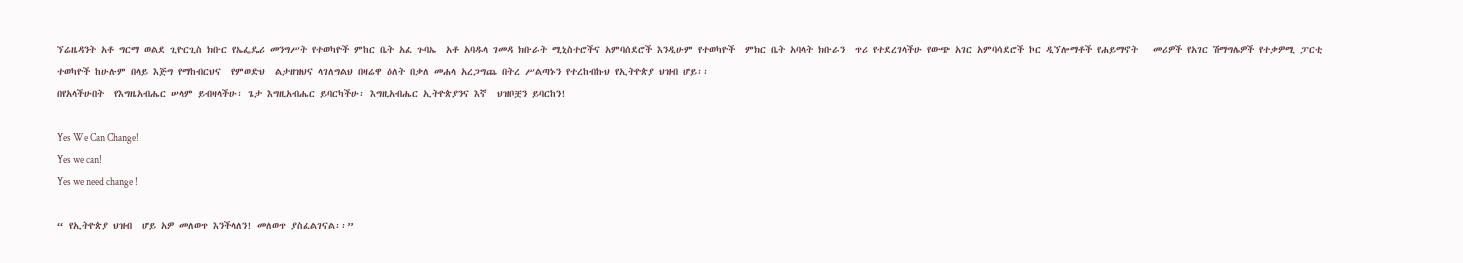ኘሬዜዳንት አቶ ግርማ ወልደ ጊዮርጊስ ክቡር የኤፌዴሪ መንግሥት የተወካዮች ምከር ቤት አፈ ጉባኤ  አቶ አባዱላ ገመዳ ክቡራት ሚኒስተሮችና አምባሰደሮች እንዲሁም የተወካዮች  ምክር ቤት አባላት ክቡራን  ጥሪ የተደረገላችሁ የውጭ አገር አምባሳደሮች ኮር ዲኘሎማቶች የሐይማኖት   መሪዎች የአገር ሽማግሌዎች የተቃዎሚ ፓርቲ  ተወካዮች ከሁሉም በላይ እጅግ የማከብርህና  የምወድህ  ልታዘዝህና ላገለግልህ በዛሬዋ ዕለት በቃለ መሐላ አረጋግጨ በትረ ሥልጣኑን የተረከብኩህ የኢትዮጵያ ህዝብ ሆይ፡፡
በየአላችሁበት  የእግዜአብሔር ሠላም ይብዛላችሁ፡ ጌታ እግዚአብሔር ይባርካችሁ፡ እግዚአብሔር ኢትዮጵያንና እኛ  ህዝቦቿን ይባርከን!

Yes We Can Change!
Yes we can!
Yes we need change !

“ የኢትዮጵያ ህዝብ  ሆይ አዎ መለወጥ እንችላለን! መለወጥ ያስፈልገናል፡፡”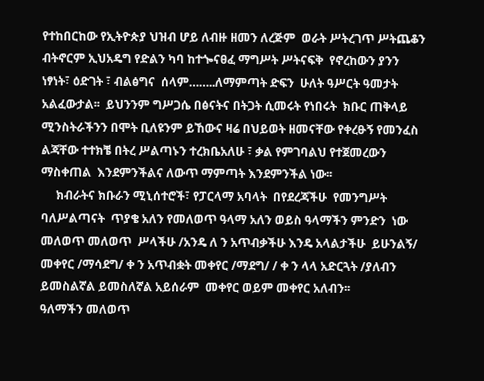የተከበርከው የኢትዮጵያ ህዝብ ሆይ ለብዙ ዘመን ለረጅም  ወራት ሥትረገጥ ሥትጨቆን  ብትኖርም ኢህአዴግ የድልን ካባ ከተጐናፀፈ ማግሥት ሥትናፍቅ  የኖረከውን ያንን ነፃነት፣ ዕድገት ፣ ብልፅግና  ሰላም……..ለማምጣት ድፍን  ሁለት ዓሥርት ዓመታት  አልፈውታል፡፡  ይህንንም ግሥጋሴ በፅናትና በትጋት ሲመሩት የነበሩት  ክቡር ጠቅላይ  ሚንስትራችንን በሞት ቢለዩንም ይኸውና ዛሬ በህይወት ዘመናቸው የቀረፁኝ የመንፈስ ልጃቸው ተተክቼ በትረ ሥልጣኑን ተረክቤአለሁ ፣ ቃል የምገባልህ የተጀመረውን ማስቀጠል  እንደምንችልና ለውጥ ማምጣት እንደምንችል ነው፡፡
     ክብራትና ክቡራን ሚኒሰተሮች፣ የፓርላማ አባላት  በየደረጃችሁ  የመንግሥት ባለሥልጣናት  ጥያቄ አለን የመለወጥ ዓላማ አለን ወይስ ዓላማችን ምንድን  ነው  መለወጥ መለወጥ  ሥላችሁ /አንዴ ለ ን አጥብቃችሁ እንዴ አላልታችሁ  ይሁንልኝ/ መቀየር /ማሳደግ/ ቀ ን አጥብቋት መቀየር /ማደግ/ / ቀ ን ላላ አድርጓት /ያለብን ይመስልኛል ይመስለኛል አይሰራም  መቀየር ወይም መቀየር አለብን፡፡
ዓለማችን መለወጥ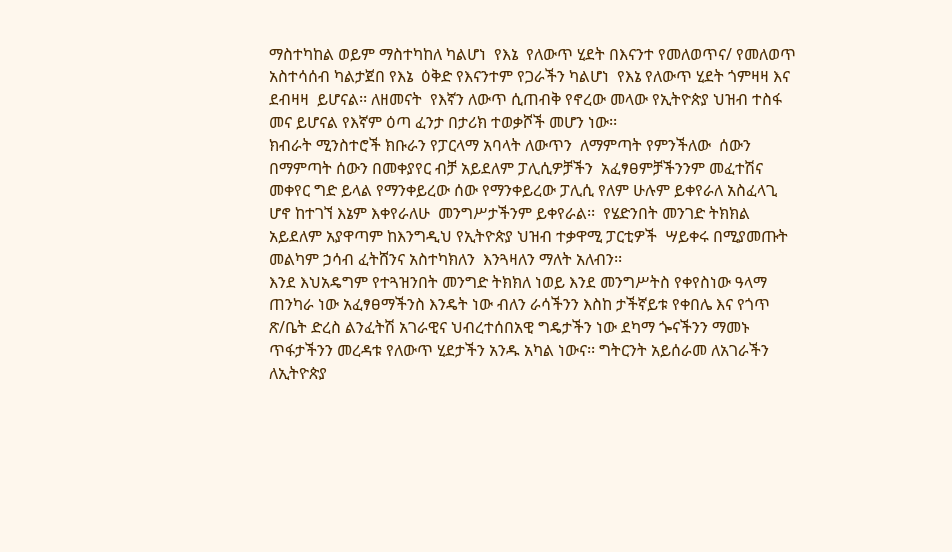ማስተካከል ወይም ማስተካከለ ካልሆነ  የእኔ  የለውጥ ሂደት በእናንተ የመለወጥና/ የመለወጥ አስተሳሰብ ካልታጀበ የእኔ  ዕቅድ የእናንተም የጋራችን ካልሆነ  የእኔ የለውጥ ሂደት ጎምዛዛ እና ደብዛዛ  ይሆናል፡፡ ለዘመናት  የእኛን ለውጥ ሲጠብቅ የኖረው መላው የኢትዮጵያ ህዝብ ተስፋ መና ይሆናል የእኛም ዕጣ ፈንታ በታሪክ ተወቃሾች መሆን ነው፡፡
ክብራት ሚንስተሮች ክቡራን የፓርላማ አባላት ለውጥን  ለማምጣት የምንችለው  ሰውን  በማምጣት ሰውን በመቀያየር ብቻ አይደለም ፓሊሲዎቻችን  አፈፃፀምቻችንንም መፈተሽና መቀየር ግድ ይላል የማንቀይረው ሰው የማንቀይረው ፓሊሲ የለም ሁሉም ይቀየራለ አስፈላጊ  ሆኖ ከተገኘ እኔም እቀየራለሁ  መንግሥታችንም ይቀየራል፡፡  የሄድንበት መንገድ ትክክል አይደለም አያዋጣም ከእንግዲህ የኢትዮጵያ ህዝብ ተቃዋሚ ፓርቲዎች  ሣይቀሩ በሚያመጡት መልካም ኃሳብ ፈትሸንና አስተካክለን  እንጓዛለን ማለት አለብን፡፡
እንደ እህአዴግም የተጓዝንበት መንግድ ትክክለ ነወይ እንደ መንግሥትስ የቀየስነው ዓላማ ጠንካራ ነው አፈፃፀማችንስ እንዴት ነው ብለን ራሳችንን እስከ ታችኛይቱ የቀበሌ እና የጎጥ ጽ/ቤት ድረስ ልንፈትሽ አገራዊና ህብረተሰበአዊ ግዴታችን ነው ደካማ ጐናችንን ማመኑ ጥፋታችንን መረዳቱ የለውጥ ሂደታችን አንዱ አካል ነውና፡፡ ግትርንት አይሰራመ ለአገራችን ለኢትዮጵያ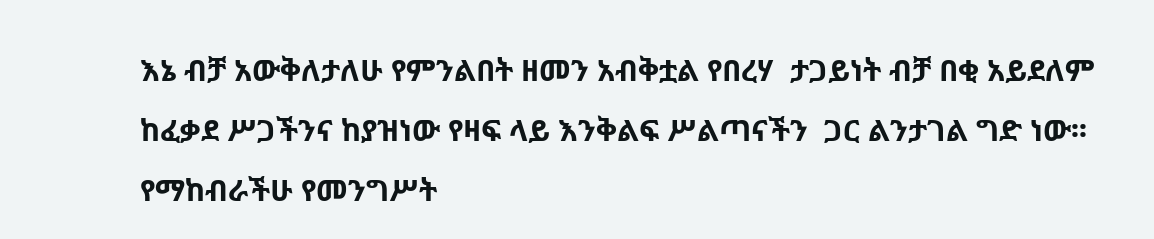እኔ ብቻ አውቅለታለሁ የምንልበት ዘመን አብቅቷል የበረሃ  ታጋይነት ብቻ በቂ አይደለም ከፈቃደ ሥጋችንና ከያዝነው የዛፍ ላይ እንቅልፍ ሥልጣናችን  ጋር ልንታገል ግድ ነው፡፡
የማከብራችሁ የመንግሥት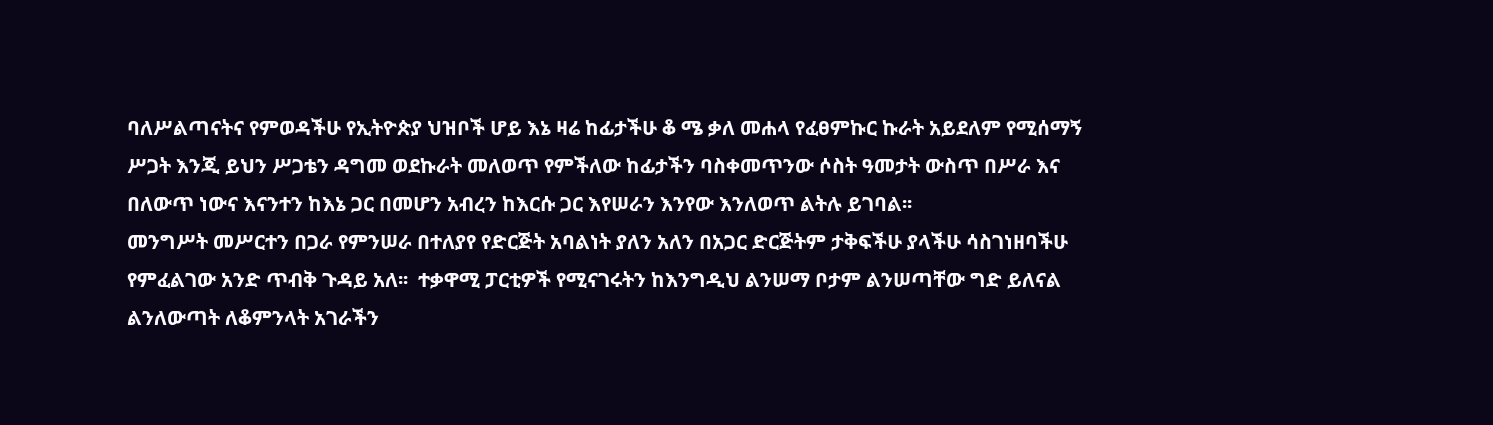ባለሥልጣናትና የምወዳችሁ የኢትዮጵያ ህዝቦች ሆይ እኔ ዛሬ ከፊታችሁ ቆ ሜ ቃለ መሐላ የፈፀምኩር ኩራት አይደለም የሚሰማኝ ሥጋት እንጂ ይህን ሥጋቴን ዳግመ ወደኩራት መለወጥ የምችለው ከፊታችን ባስቀመጥንው ሶስት ዓመታት ውስጥ በሥራ እና በለውጥ ነውና እናንተን ከእኔ ጋር በመሆን አብረን ከእርሱ ጋር እየሠራን እንየው እንለወጥ ልትሉ ይገባል፡፡
መንግሥት መሥርተን በጋራ የምንሠራ በተለያየ የድርጅት አባልነት ያለን አለን በአጋር ድርጅትም ታቅፍችሁ ያላችሁ ሳስገነዘባችሁ የምፈልገው አንድ ጥብቅ ጉዳይ አለ፡፡  ተቃዋሚ ፓርቲዎች የሚናገሩትን ከእንግዲህ ልንሠማ ቦታም ልንሠጣቸው ግድ ይለናል ልንለውጣት ለቆምንላት አገራችን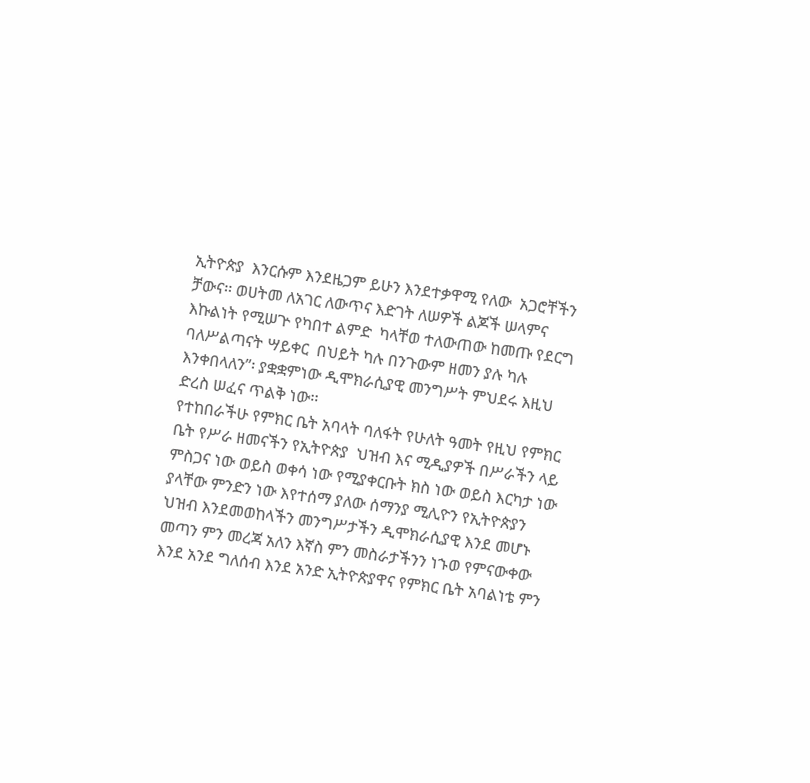ኢትዮጵያ  እንርሱም እንደዜጋም ይሁን እንደተቃዋሚ የለው  አጋሮቸችን  ቻውና፡፡ ወሀትመ ለአገር ለውጥና እድገት ለሠዎች ልጆች ሠላምና እኩልነት የሚሠጕ የካበተ ልምድ  ካላቸወ ተለውጠው ከመጡ የደርግ ባለሥልጣናት ሣይቀር  በህይት ካሉ በንጉውም ዘመን ያሉ ካሉ እንቀበላለን”፡ ያቋቋምነው ዲሞክራሲያዊ መንግሥት ምህደሩ እዚህ ድረስ ሠፈና ጥልቅ ነው፡፡
የተከበራችሁ የምክር ቤት አባላት ባለፋት የሁለት ዓመት የዚህ የምክር ቤት የሥራ ዘመናችን የኢትዮጵያ  ህዝብ እና ሚዲያዎች በሥራችን ላይ ምስጋና ነው ወይስ ወቀሳ ነው የሚያቀርቡት ክስ ነው ወይስ እርካታ ነው ያላቸው ምንድን ነው እየተሰማ ያለው ሰማንያ ሚሊዮን የኢትዮጵያን ህዝብ እንደመወከላችን መንግሥታችን ዲሞክራሲያዊ እንደ መሆኑ መጣን ምን መረጃ አለን እኛስ ምን መስራታችንን ነኁወ የምናውቀው እንደ አንደ ግለሰብ እንደ አንድ ኢትዮጵያዋና የምክር ቤት አባልነቴ ምን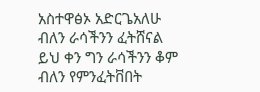አስተዋፅኦ አድርጌአለሁ ብለን ራሳችንን ፈትሸናል ይህ ቀን ግን ራሳችንን ቆም ብለን የምንፈትቨበት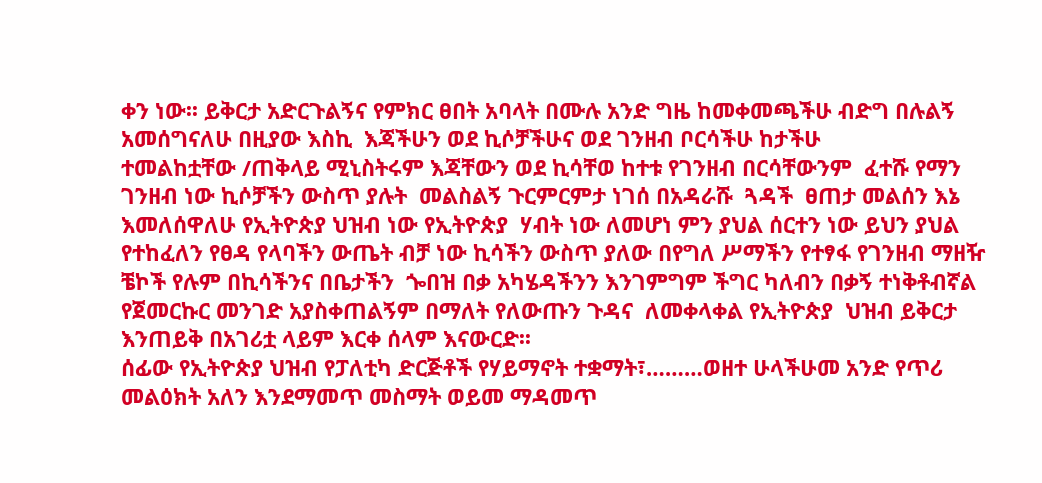ቀን ነው፡፡ ይቅርታ አድርጉልኝና የምክር ፀበት አባላት በሙሉ አንድ ግዜ ከመቀመጫችሁ ብድግ በሉልኝ አመሰግናለሁ በዚያው እስኪ  እጃችሁን ወደ ኪሶቻችሁና ወደ ገንዘብ ቦርሳችሁ ከታችሁ
ተመልከቷቸው /ጠቅላይ ሚኒስትሩም እጃቸውን ወደ ኪሳቸወ ከተቱ የገንዘብ በርሳቸውንም  ፈተሹ የማን ገንዘብ ነው ኪሶቻችን ውስጥ ያሉት  መልስልኝ ጉርምርምታ ነገሰ በአዳራሹ  ጓዳች  ፀጠታ መልሰን እኔ እመለሰዋለሁ የኢትዮጵያ ህዝብ ነው የኢትዮጵያ  ሃብት ነው ለመሆነ ምን ያህል ሰርተን ነው ይህን ያህል የተከፈለን የፀዳ የላባችን ውጤት ብቻ ነው ኪሳችን ውስጥ ያለው በየግለ ሥማችን የተፃፋ የገንዘብ ማዘዥ ቼኮች የሉም በኪሳችንና በቤታችን  ጐበዝ በቃ አካሄዳችንን እንገምግም ችግር ካለብን በቃኝ ተነቅቶብኛል የጀመርኩር መንገድ አያስቀጠልኝም በማለት የለውጡን ጉዳና  ለመቀላቀል የኢትዮጵያ  ህዝብ ይቅርታ እንጠይቅ በአገሪቷ ላይም እርቀ ሰላም እናውርድ፡፡
ሰፊው የኢትዮጵያ ህዝብ የፓለቲካ ድርጅቶች የሃይማኖት ተቋማት፣………ወዘተ ሁላችሁመ አንድ የጥሪ መልዕክት አለን እንደማመጥ መስማት ወይመ ማዳመጥ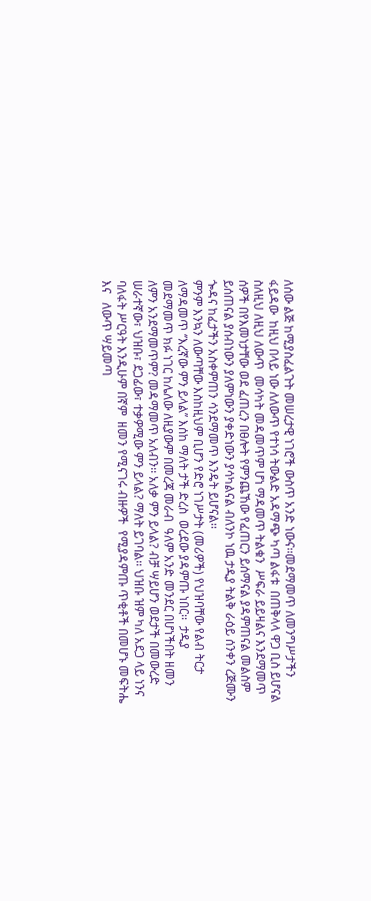ለሰው ልጅ ከሚያስፈልጉት መሠረታዊ ነገሮች ውስጥ አንድ ነውና፡፡መደማመጥ ለመንግሥታችን ፋይዳው  ከዚህ በላይ ነው ለለውጥ የተነሳ ትውልድ አዳማጭ ካጣ ልፋቱ  በጠቅላላ ዋጋ ቢስ ይሆናል ስለዚህ ለዚህ ለውጥ  መሳካት መዳመጥም ሆነ ማዳመጥ ትልቁን  ሥፍራ ይይዛልና እንደማመጥ  ሰዎች በየእመነታቸው ወደ ፈጠረን በፀሎት የምንጨኸው የፈጠርን ይሰማናል ያዳምጠናል መልስም ይሰጠናል ያሰብነውን ያለምነውን ያቀድነውን ያሳካልናል ብለንኮ ነዉ ታዲያ ትልቅ ራዕይ ሰንቀን ረጅሙን ጐዳና ከፈታችን አስቀምጠን ሳንደማመጥ እንዴት ይሆናል፡፡
ምንም እንኳን ለውጣቸው እስከዚህም ቢሆን የድሮ ነገሥታት (መሪዎች) የህዝባቸው የልብ ትርታ ለማዳመጥ ‘’እረኛው ምን ይላል’’ እሰከ ማለት ታች ድረስ  ወረደው ያዳምጡ ነበር፡፡  ታዲያ መደማመጥ ክፉ ነገር ከሌለው ለዚያውም በመረጃ መራብ  ዓለም አንድ መንደር በሆነችበት ዘመን ለምን አንደማመጥም? መዳማመጥ አለብን፡፡ አለቃ ምን ይላል? ብቻ ሣይሆን ወደታች በመውረድ ሠራተኛው፣ ህዝቡ፣ ደጋፊው፣ ተቃዎሚው ምን ይላል? ማለት ይገባል፡፡ ህዝቡ ዝም ካለ አደጋ ላይ ነንና ባለፋት ሥርዓት እንዲሁም በኛም  ዘመን የሚናገሩ ብዙዎች  የሚያዳምጡ ጥቂቶች በመሆኑ መፍትሔ እና   ለውጥ ሣይመጣ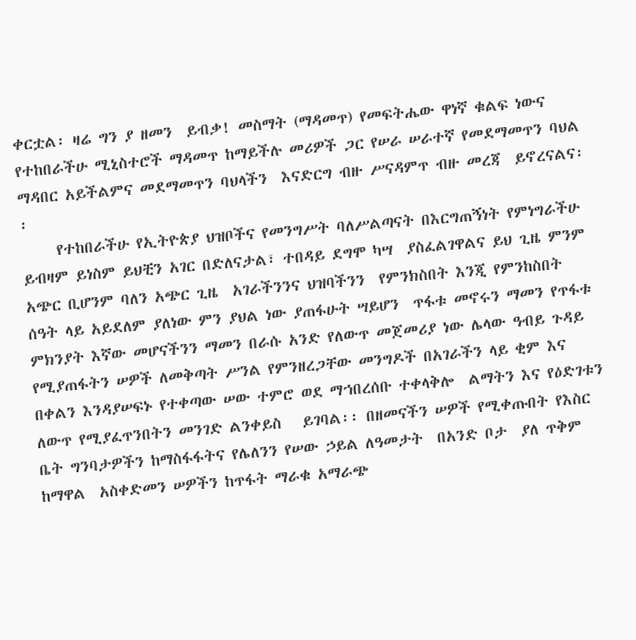ቀርቷል፡ ዛሬ ግን ያ ዘመን  ይብቃ! መስማት (ማዳመጥ) የመፍትሔው ዋነኛ ቁልፍ ነውና የተከበራችሁ ሚኒስተሮች ማዳመጥ ከማይችሉ መሪዎች ጋር የሠራ ሠራተኛ የመደማመጥን ባህል ማዳበር አይችልምና መደማመጥን ባህላችን  እናድርግ ብዙ ሥናዳምጥ ብዙ መረጃ  ይኖረናልና፡፡
     የተከበራችሁ የኢትዮጵያ ህዝቦችና የመንግሥት ባለሥልጣናት በእርግጠኝነት የምነግራችሁ ይብዛም ይነስም ይህቺን አገር በድለናታል፣ ተበዳይ ደግሞ ካሣ  ያስፈልገዋልና ይህ ጊዜ ምንም አጭር ቢሆንም ባለን አጭር ጊዜ  አገራችንንና ህዝባችንን  የምንክስበት እንጂ የምንከስበት ሰዓት ላይ አይደለም ያለነው ምን ያህል ነው ያጠፋሁት ሣይሆን  ጥፋቱ መኖሩን ማመን የጥፋቱ ምክንያት እኛው መሆናችንን ማመን በራሱ አንድ የለውጥ መጀመሪያ ነው ሌላው ዓብይ ጉዳይ የሚያጠፋትን ሠዎች ለመቅጣት ሥንል የምንዘረጋቸው መንግዶች በአገራችን ላይ ቂም እና በቀልን እንዳያሠፍኑ የተቀጣው ሠው ተምሮ ወደ ማኀበረሰቡ ተቀላቅሎ  ልማትን እና የዕድገቱን ለውጥ የሚያፈጥንበትን መንገድ ልንቀይስ   ይገባል፡፡ በዘመናችን ሠዎች የሚቀጡበት የእስር ቤት ግንባታዎችን ከማስፋፋትና የሌለንን የሠው ኃይል ለዓመታት  በአንድ ቦታ  ያለ ጥቅም ከማዋል  አስቀድመን ሠዎችን ከጥፋት ማራቁ አማራጭ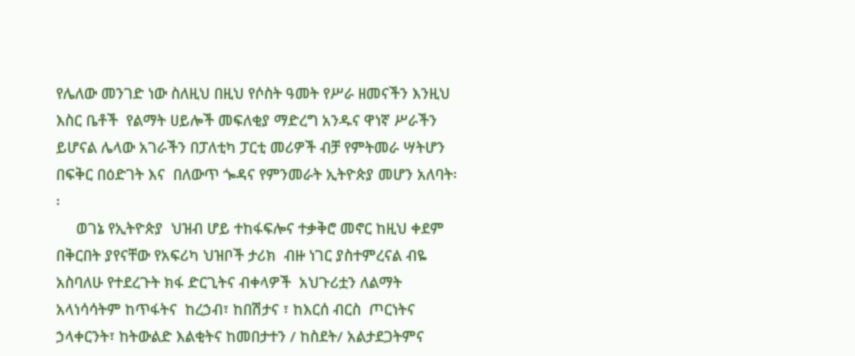የሌለው መንገድ ነው ስለዚህ በዚህ የሶስት ዓመት የሥራ ዘመናችን እንዚህ እስር ቤቶች  የልማት ሀይሎች መፍለቂያ ማድረግ አንዱና ዋነኛ ሥራችን ይሆናል ሌላው አገራችን በፓለቲካ ፓርቲ መሪዎች ብቻ የምትመራ ሣትሆን በፍቅር በዕድገት እና  በለውጥ ጐዳና የምንመራት ኢትዮጵያ መሆን አለባት፡፡
     ወገኔ የኢትዮጵያ  ህዝብ ሆይ ተከፋፍሎና ተቃቅሮ መኖር ከዚህ ቀደም በቅርበት ያየናቸው የአፍሪካ ህዝቦች ታሪክ  ብዙ ነገር ያስተምረናል ብዬ አስባለሁ የተደረጉት ክፋ ድርጊትና ብቀላዎች  አህጉሪቷን ለልማት  አላነሳሳትም ከጥፋትና  ከረኃብ፣ ከበሽታና ፣ ከእርሰ ብርስ  ጦርነትና ኃላቀርንት፣ ከትውልድ እልቂትና ከመበታተን / ከስደት/ አልታደጋትምና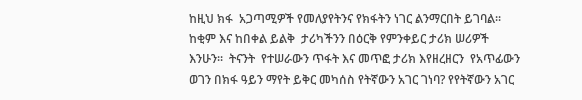ከዚህ ክፋ  አጋጣሚዎች የመለያየትንና የክፋትን ነገር ልንማርበት ይገባል፡፡ ከቂም እና ከበቀል ይልቅ  ታሪካችንን በዕርቅ የምንቀይር ታሪክ ሠሪዎች  እንሁን፡፡  ትናንት  የተሠራውን ጥፋት እና መጥፎ ታሪክ እየዘረዘርን  የአጥፊውን ወገን በክፋ ዓይን ማየት ይቅር መካሰስ የትኛውን አገር ገነባ? የየትኛውን አገር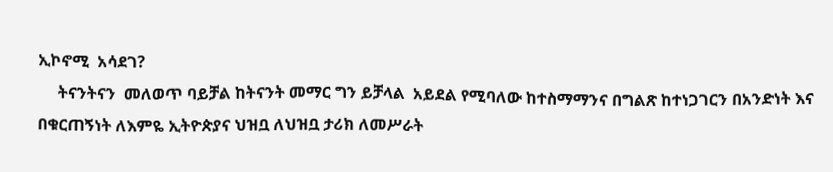ኢኮኖሚ  አሳደገ?
     ትናንትናን  መለወጥ ባይቻል ከትናንት መማር ግን ይቻላል  አይደል የሚባለው ከተስማማንና በግልጽ ከተነጋገርን በአንድነት እና  በቁርጠኝነት ለእምዬ ኢትዮጵያና ህዝቧ ለህዝቧ ታሪክ ለመሥራት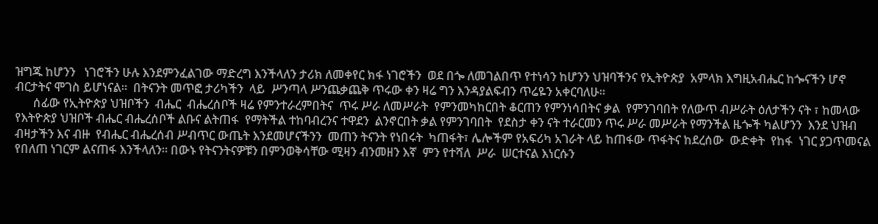ዝግጁ ከሆንን   ነገሮችን ሁሉ እንደምንፈልገው ማድረግ እንችላለን ታሪክ ለመቀየር ክፋ ነገሮችን  ወደ በጐ ለመገልበጥ የተነሳን ከሆንን ህዝባችንና የኢትዮጵያ  አምላክ እግዚአብሔር ከጐናችን ሆኖ  ብርታትና ሞገስ ይሆነናል፡፡  በትናንት መጥፎ ታሪካችን  ላይ  ሥንጣላ ሥንጨቃጨቅ ጥሩው ቀን ዛሬ ግን እንዳያልፍብን ጥሬዬን አቀርባለሁ፡፡
      ሰፊው የኢትዮጵያ ህዝቦችን  ብሔር  ብሔረሰቦች ዛሬ የምንተራረምበትና  ጥሩ ሥራ ለመሥራት  የምንመካከርበት ቆርጠን የምንነሳበትና ቃል  የምንገባበት የለውጥ ብሥራት ዕለታችን ናት ፣ ከመላው የእትዮጵያ ህዝቦች ብሔር ብሔረሰቦች ልቡና ልትጠፋ  የማትችል ተከባብረንና ተዋደን  ልንኖርበት ቃል የምንገባበት  የደስታ ቀን ናት ተራርመን ጥሩ ሥራ መሥራት የማንችል ዜጐች ካልሆንን  እንደ ህዝብ ብዛታችን እና ብዙ  የብሔር ብሔረሰብ ሥብጥር ውጤት እንደመሆናችንን  መጠን ትናንት የነበሩት  ካጠፋት፣ ሌሎችም የአፍሪካ አገራት ላይ ከጠፋው ጥፋትና ከደረሰው  ውድቀት  የከፋ  ነገር ያጋጥመናል የበለጠ ነገርም ልናጠፋ እንችላለን፡፡ በውኑ የትናንትናዎቹን በምንወቅሳቸው ሚዛን ብንመዘን እኛ  ምን የተሻለ  ሥራ  ሠርተናል እነርሱን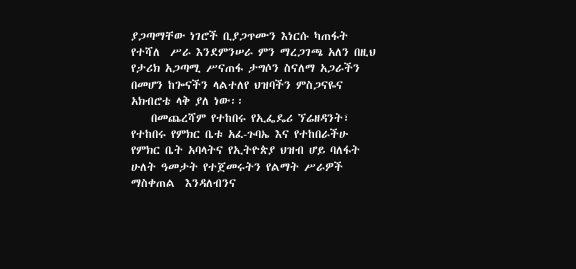ያጋጣማቸው ነገሮች ቢያጋጥሙን እነርሱ ካጠፋት የተሻለ  ሥራ እንደምንሠራ ምን ማረጋገጫ አለን በዚህ የታሪክ አጋጣሚ ሥናጠፋ ታግሶን ስናለማ አጋራችን በመሆን ከጐናችን ላልተለየ ህዝባችን ምስጋናዬና አክብሮቴ ላቅ ያለ ነው፡፡
    በመጨረሻም የተከበሩ የኢፌዴሪ ኘሬዘዳንት፣ የተከበሩ የምክር ቤቱ አፈ-ጉባኤ እና የተከበራችሁ የምክር ቤት አባላትና የኢትዮጵያ ህዝብ ሆይ ባለፋት ሁለት ዓመታት የተጀመሩትን የልማት ሥራዎች ማስቀጠል  እንዳለብንና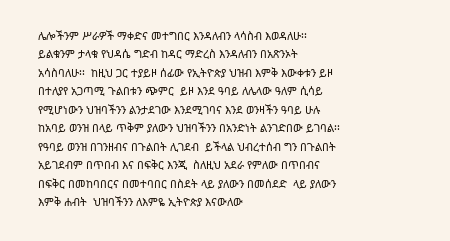ሌሎችንም ሥራዎች ማቀድና መተግበር እንዳለብን ላሳስብ እወዳለሁ፡፡  ይልቁንም ታላቁ የህዳሴ ግድብ ከዳር ማድረስ እንዳለብን በአጽንኦት  አሳስባለሁ፡፡  ከዚህ ጋር ተያይዞ ሰፊው የኢትዮጵያ ህዝብ እምቅ እውቀቱን ይዞ  በተለያየ አጋጣሚ ጉልበቱን ጭምር  ይዞ እንደ ዓባይ ለሌላው ዓለም ሲሳይ  የሚሆነውን ህዝባችንን ልንታደገው እንደሚገባና እንደ ወንዛችን ዓባይ ሁሉ ከአባይ ወንዝ በላይ ጥቅም ያለውን ህዝባችንን በአንድነት ልንገድበው ይገባል፡፡  የዓባይ ወንዝ በገንዘብና በጉልበት ሊገደብ  ይችላል ህብረተሰብ ግን በጉልበት አይገደብም በጥበብ እና በፍቅር እንጂ  ስለዚህ አደራ የምለው በጥበብና በፍቅር በመከባበርና በመተባበር በስደት ላይ ያለውን በመሰደድ  ላይ ያለውን እምቅ ሐብት  ህዝባችንን ለእምዬ ኢትዮጵያ እናውለው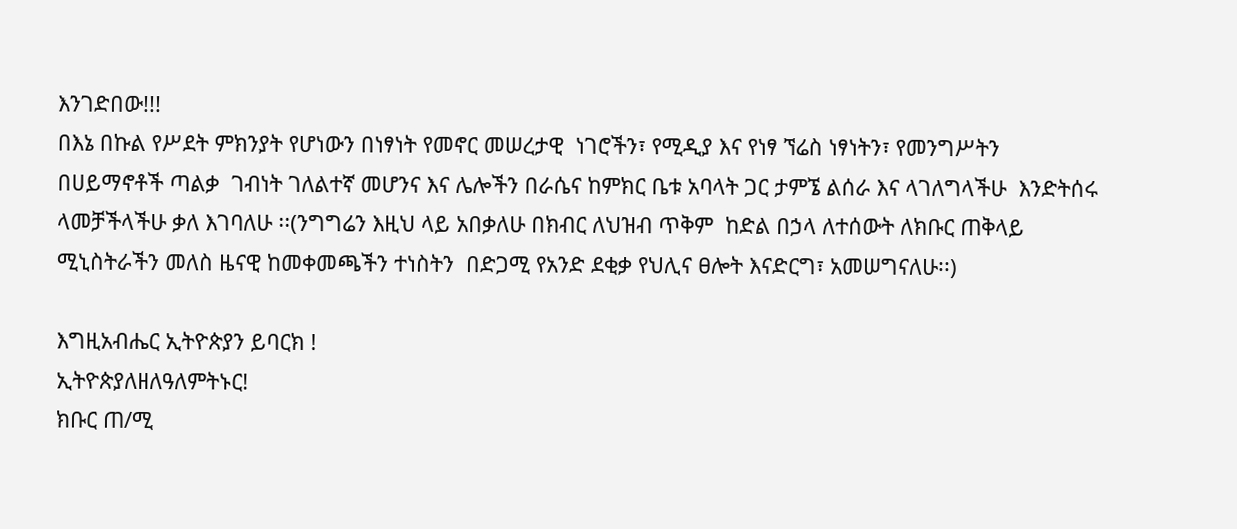እንገድበው!!!
በእኔ በኩል የሥደት ምክንያት የሆነውን በነፃነት የመኖር መሠረታዊ  ነገሮችን፣ የሚዲያ እና የነፃ ኘሬስ ነፃነትን፣ የመንግሥትን በሀይማኖቶች ጣልቃ  ገብነት ገለልተኛ መሆንና እና ሌሎችን በራሴና ከምክር ቤቱ አባላት ጋር ታምኜ ልሰራ እና ላገለግላችሁ  እንድትሰሩ ላመቻችላችሁ ቃለ እገባለሁ ፡፡(ንግግሬን እዚህ ላይ አበቃለሁ በክብር ለህዝብ ጥቅም  ከድል በኃላ ለተሰውት ለክቡር ጠቅላይ ሚኒስትራችን መለስ ዜናዊ ከመቀመጫችን ተነስትን  በድጋሚ የአንድ ደቂቃ የህሊና ፀሎት እናድርግ፣ አመሠግናለሁ፡፡)

እግዚአብሔር ኢትዮጵያን ይባርክ !
ኢትዮጵያለዘለዓለምትኑር!
ክቡር ጠ/ሚ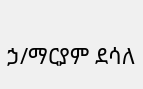ኃ/ማርያም ደሳለ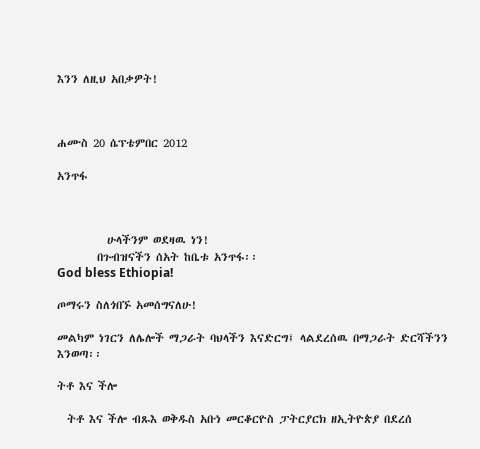እንን ለዚህ አበቃዎት!



ሐሙስ 20 ሴፕቴምበር 2012

አንጥፋ



          ሁላችንም ወደዛዉ ነን!
        በጉብዝናችን ሰአት ከቤቱ አንጥፋ፡፡
God bless Ethiopia!

ጦማሩን ስለጎበኙ አመሰግናለሁ!

መልካም ነገርን ለሌሎች ማጋራት ባህላችን እናድርግ፤ ላልደረሰዉ በማጋራት ድርሻችንን እንወጣ፡፡

ትቶ እና ችሎ

  ትቶ እና ችሎ ብጹእ ወቅዱስ አቡነ መርቆርዮስ ፓትርያርክ ዘኢትዮጵያ በደረሰ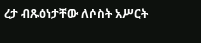ረታ ብጹዕነታቸው ለሶስት አሥርት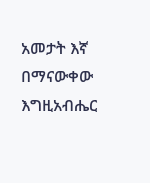አመታት እኛ በማናውቀው እግዚአብሔር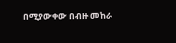በሚያውቀው በብዙ መከራ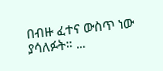በብዙ ፈተና ውስጥ ነው ያሳለፉት። ...